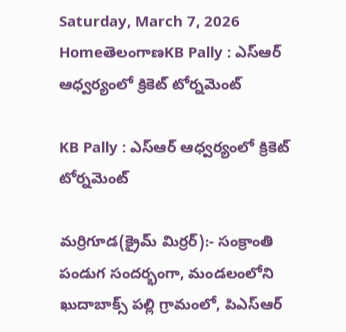Saturday, March 7, 2026
HomeతెలంగాణKB Pally : ఎస్ఆర్ ఆధ్వర్యంలో క్రికెట్ టోర్నమెంట్

KB Pally : ఎస్ఆర్ ఆధ్వర్యంలో క్రికెట్ టోర్నమెంట్

మర్రిగూడ(క్రైమ్ మిర్రర్):- సంక్రాంతి పండుగ సందర్భంగా, మండలంలోని ఖుదాబాక్స్ పల్లి గ్రామంలో, పిఎస్ఆర్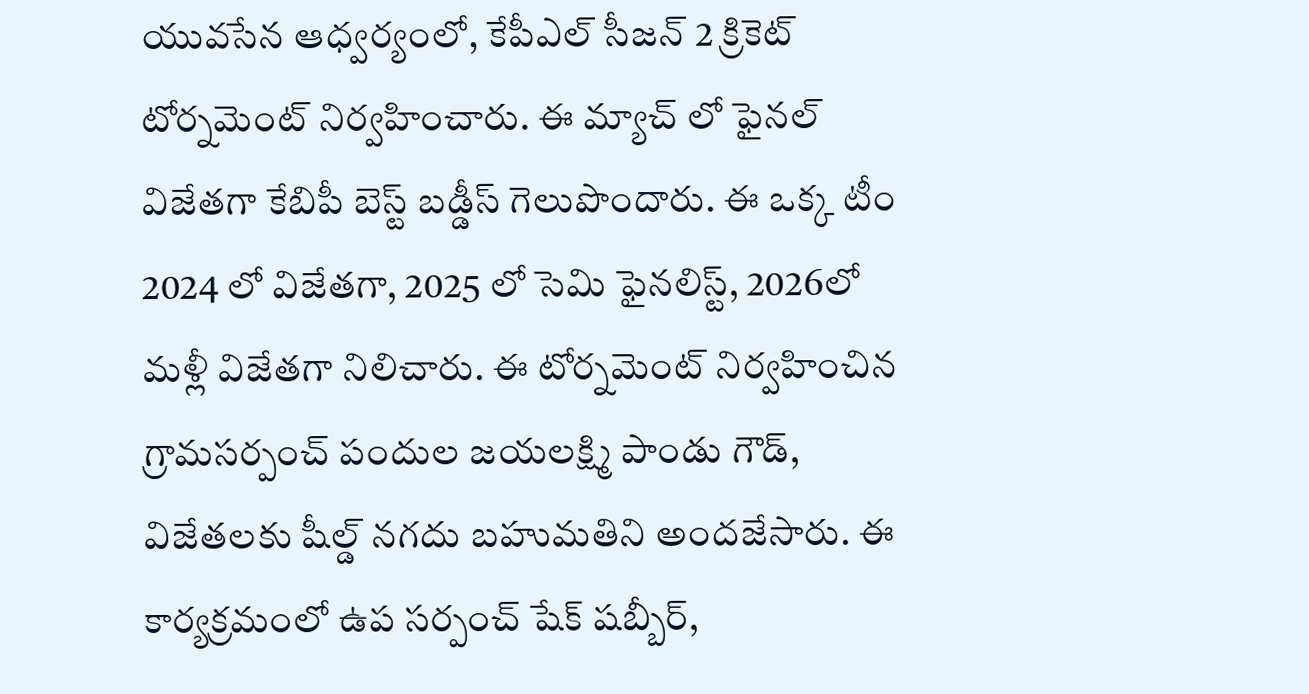యువసేన ఆధ్వర్యంలో, కేపీఎల్ సీజన్ 2 క్రికెట్ టోర్నమెంట్ నిర్వహించారు. ఈ మ్యాచ్ లో ఫైనల్ విజేతగా కేబిపీ బెస్ట్ బడ్డీస్ గెలుపొందారు. ఈ ఒక్క టీం 2024 లో విజేతగా, 2025 లో సెమి ఫైనలిస్ట్, 2026లో మళ్లీ విజేతగా నిలిచారు. ఈ టోర్నమెంట్ నిర్వహించిన గ్రామసర్పంచ్ పందుల జయలక్ష్మి పాండు గౌడ్, విజేతలకు షీల్డ్ నగదు బహుమతిని అందజేసారు. ఈ కార్యక్రమంలో ఉప సర్పంచ్ షేక్ షబ్బీర్,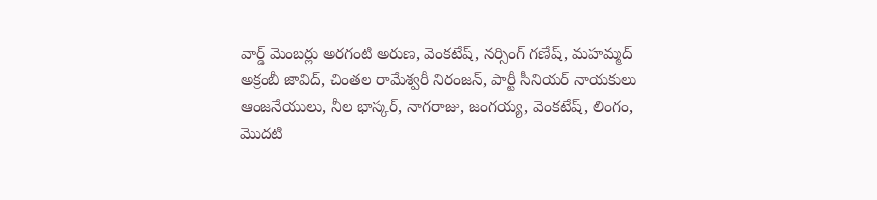వార్డ్ మెంబర్లు అరగంటి అరుణ, వెంకటేష్, నర్సింగ్ గణేష్, మహమ్మద్ అక్రంబీ జావిద్, చింతల రామేశ్వరీ నిరంజన్, పార్టీ సీనియర్ నాయకులు ఆంజనేయులు, నీల భాస్కర్, నాగరాజు, జంగయ్య, వెంకటేష్, లింగం, మొదటి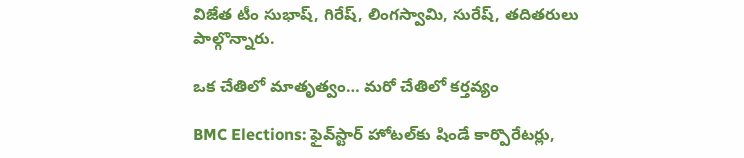విజేత టీం సుభాష్, గిరేష్, లింగస్వామి, సురేష్, తదితరులు పాల్గొన్నారు.

ఒక చేతిలో మాతృత్వం… మరో చేతిలో కర్తవ్యం

BMC Elections: ఫైవ్‌స్టార్‌ హోటల్‌కు షిండే కార్పొరేటర్లు,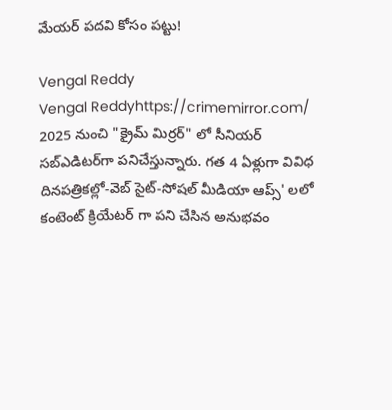మేయర్ పదవి కోసం పట్టు!

Vengal Reddy
Vengal Reddyhttps://crimemirror.com/
2025 నుంచి "క్రైమ్ మిర్రర్" లో సీనియర్ సబ్‌ఎడిటర్‌గా పనిచేస్తున్నారు. గత 4 ఏళ్లుగా వివిధ దినపత్రికల్లో-వెబ్ సైట్-సోషల్ మీడియా ఆప్స్' లలో కంటెంట్ క్రియేటర్ గా పని చేసిన అనుభవం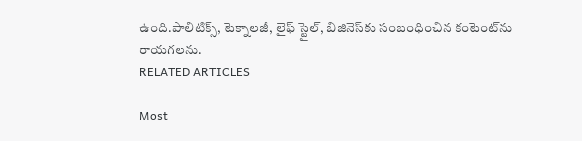ఉంది.పాలిటిక్స్‌, టెక్నాలజీ, లైఫ్‌ స్టైల్‌, బిజినెస్‌కు సంబంధించిన కంటెంట్‌ను రాయగలను.
RELATED ARTICLES

Most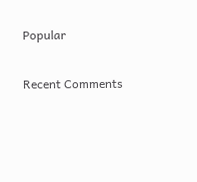Popular

Recent Comments